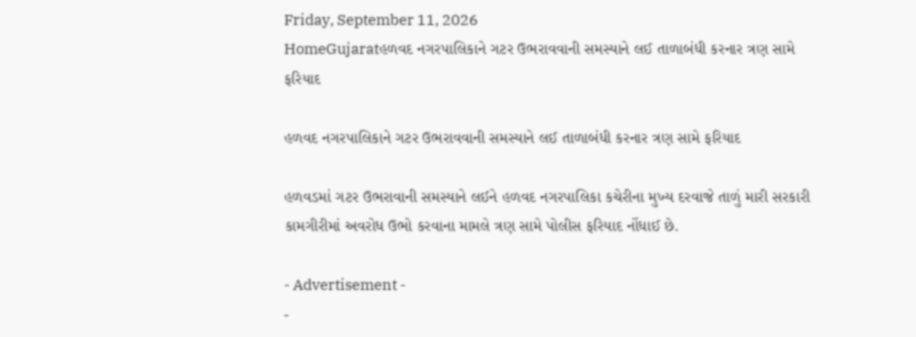Friday, September 11, 2026
HomeGujaratહળવદ નગરપાલિકાને ગટર ઉભરાવવાની સમસ્યાને લઈ તાળાબંધી કરનાર ત્રણ સામે ફરિયાદ

હળવદ નગરપાલિકાને ગટર ઉભરાવવાની સમસ્યાને લઈ તાળાબંધી કરનાર ત્રણ સામે ફરિયાદ

હળવડમાં ગટર ઉભરાવાની સમસ્યાને લઈને હળવદ નગરપાલિકા કચેરીના મુખ્ય દરવાજે તાળું મારી સરકારી કામગીરીમાં અવરોધ ઉભો કરવાના મામલે ત્રણ સામે પોલીસ ફરિયાદ નોંધાઈ છે.

- Advertisement -
-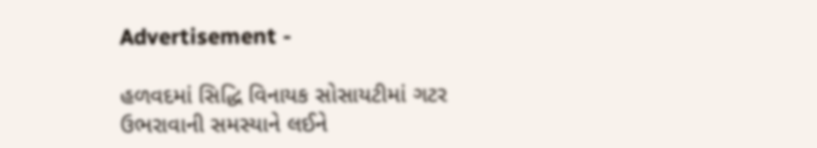Advertisement -

હળવદમાં સિદ્ધિ વિનાયક સોસાયટીમાં ગટર ઉભરાવાની સમસ્યાને લઈને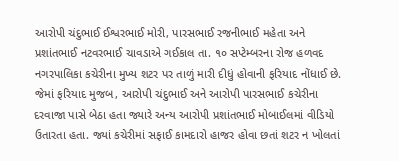આરોપી ચંદુભાઈ ઈશ્વરભાઈ મોરી, પારસભાઈ રજનીભાઈ મહેતા અને પ્રશાંતભાઈ નટવરભાઈ ચાવડાએ ગઈકાલ તા. ૧૦ સપ્ટેમ્બરના રોજ હળવદ નગરપાલિકા કચેરીના મુખ્ય શટર પર તાળું મારી દીધું હોવાની ફરિયાદ નોંધાઈ છે. જેમાં ફરિયાદ મુજબ, આરોપી ચંદુભાઈ અને આરોપી પારસભાઈ કચેરીના દરવાજા પાસે બેઠા હતા જ્યારે અન્ય આરોપી પ્રશાંતભાઈ મોબાઈલમાં વીડિયો ઉતારતા હતા. જ્યાં કચેરીમાં સફાઈ કામદારો હાજર હોવા છતાં શટર ન ખોલતાં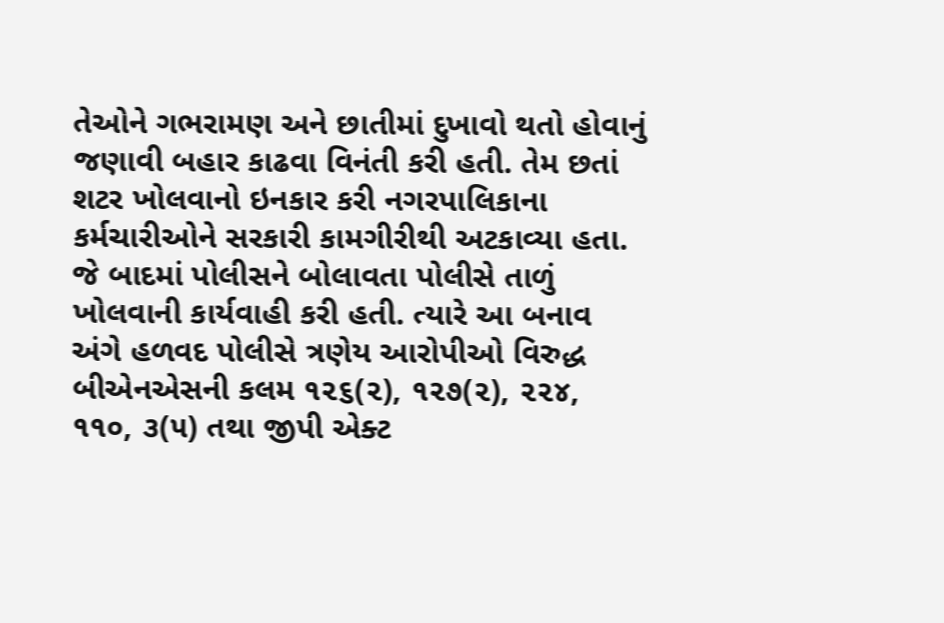તેઓને ગભરામણ અને છાતીમાં દુખાવો થતો હોવાનું જણાવી બહાર કાઢવા વિનંતી કરી હતી. તેમ છતાં શટર ખોલવાનો ઇનકાર કરી નગરપાલિકાના કર્મચારીઓને સરકારી કામગીરીથી અટકાવ્યા હતા. જે બાદમાં પોલીસને બોલાવતા પોલીસે તાળું ખોલવાની કાર્યવાહી કરી હતી. ત્યારે આ બનાવ અંગે હળવદ પોલીસે ત્રણેય આરોપીઓ વિરુદ્ધ બીએનએસની કલમ ૧૨૬(૨), ૧૨૭(૨), ૨૨૪, ૧૧૦, ૩(૫) તથા જીપી એક્ટ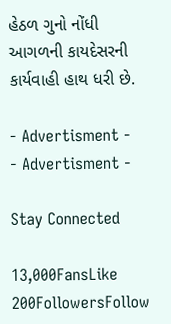હેઠળ ગુનો નોંધી આગળની કાયદેસરની કાર્યવાહી હાથ ધરી છે.

- Advertisment -
- Advertisment -

Stay Connected

13,000FansLike
200FollowersFollow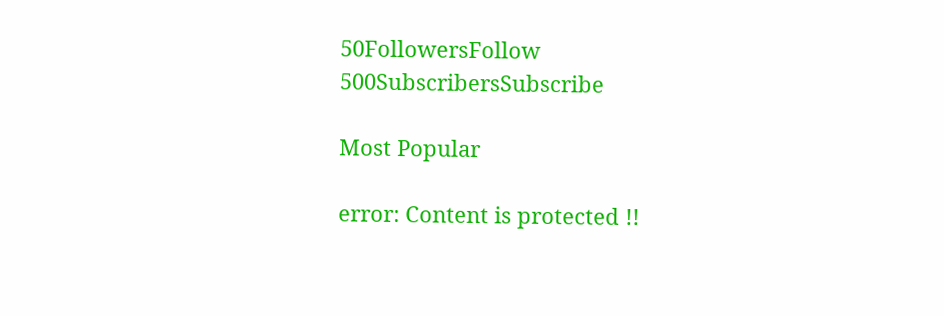50FollowersFollow
500SubscribersSubscribe

Most Popular

error: Content is protected !!